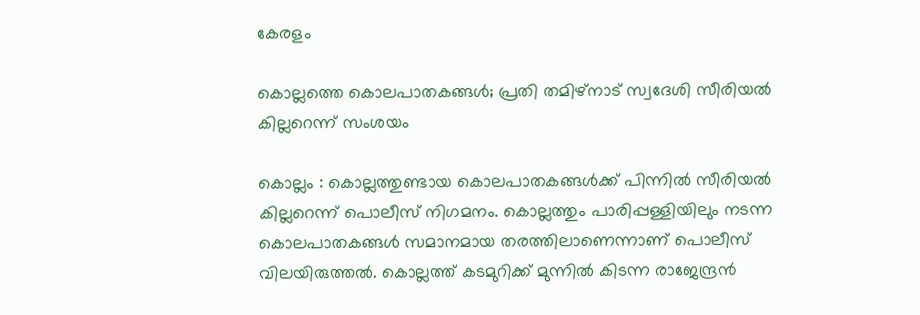കേരളം

കൊല്ലത്തെ കൊലപാതകങ്ങള്‍; പ്രതി തമിഴ്‌നാട് സ്വദേശി സീരിയല്‍ കില്ലറെന്ന് സംശയം

കൊല്ലം : കൊല്ലത്തുണ്ടായ കൊലപാതകങ്ങള്‍ക്ക് പിന്നില്‍ സീരിയല്‍ കില്ലറെന്ന് പൊലീസ് നിഗമനം. കൊല്ലത്തും പാരിപ്പള്ളിയിലും നടന്ന കൊലപാതകങ്ങള്‍ സമാനമായ തരത്തിലാണെന്നാണ് പൊലീസ് വിലയിരുത്തല്‍. കൊല്ലത്ത് കടമുറിക്ക് മുന്നില്‍ കിടന്ന രാജേന്ദ്രന്‍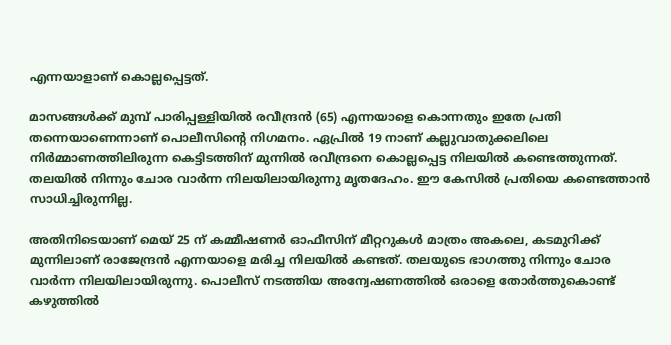എന്നയാളാണ് കൊല്ലപ്പെട്ടത്.

മാസങ്ങള്‍ക്ക് മുമ്പ് പാരിപ്പള്ളിയില്‍ രവീന്ദ്രന്‍ (65) എന്നയാളെ കൊന്നതും ഇതേ പ്രതി തന്നെയാണെന്നാണ് പൊലീസിന്റെ നിഗമനം. ഏപ്രില്‍ 19 നാണ് കല്ലുവാതുക്കലിലെ നിര്‍മ്മാണത്തിലിരുന്ന കെട്ടിടത്തിന് മുന്നില്‍ രവീന്ദ്രനെ കൊല്ലപ്പെട്ട നിലയില്‍ കണ്ടെത്തുന്നത്. തലയില്‍ നിന്നും ചോര വാര്‍ന്ന നിലയിലായിരുന്നു മൃതദേഹം. ഈ കേസില്‍ പ്രതിയെ കണ്ടെത്താന്‍ സാധിച്ചിരുന്നില്ല.

അതിനിടെയാണ് മെയ് 25 ന് കമ്മീഷണര്‍ ഓഫീസിന് മീറ്ററുകള്‍ മാത്രം അകലെ, കടമുറിക്ക് മുന്നിലാണ് രാജേന്ദ്രന്‍ എന്നയാളെ മരിച്ച നിലയില്‍ കണ്ടത്. തലയുടെ ഭാഗത്തു നിന്നും ചോര വാര്‍ന്ന നിലയിലായിരുന്നു. പൊലീസ് നടത്തിയ അന്വേഷണത്തില്‍ ഒരാളെ തോര്‍ത്തുകൊണ്ട് കഴുത്തില്‍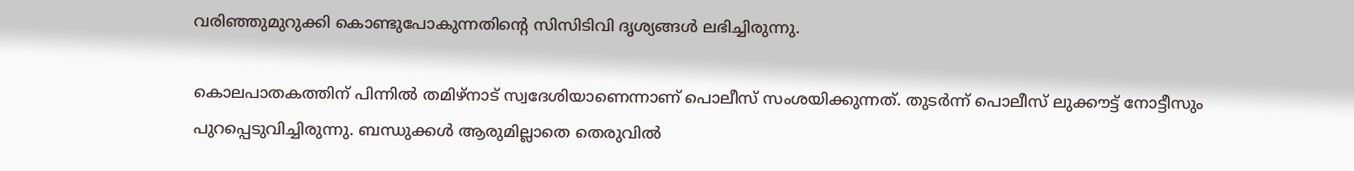വരിഞ്ഞുമുറുക്കി കൊണ്ടുപോകുന്നതിന്റെ സിസിടിവി ദൃശ്യങ്ങള്‍ ലഭിച്ചിരുന്നു.

കൊലപാതകത്തിന് പിന്നില്‍ തമിഴ്‌നാട് സ്വദേശിയാണെന്നാണ് പൊലീസ് സംശയിക്കുന്നത്. തുടര്‍ന്ന് പൊലീസ് ലുക്കൗട്ട് നോട്ടീസും പുറപ്പെടുവിച്ചിരുന്നു. ബന്ധുക്കള്‍ ആരുമില്ലാതെ തെരുവില്‍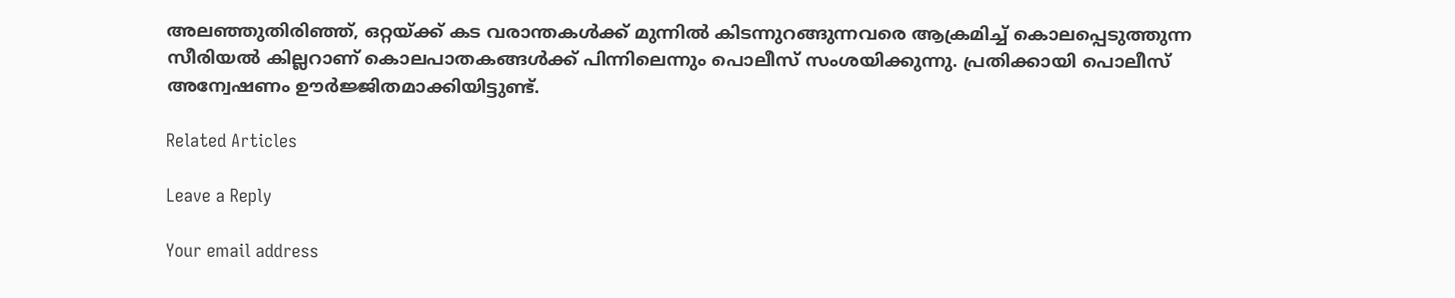അലഞ്ഞുതിരിഞ്ഞ്, ഒറ്റയ്ക്ക് കട വരാന്തകള്‍ക്ക് മുന്നില്‍ കിടന്നുറങ്ങുന്നവരെ ആക്രമിച്ച് കൊലപ്പെടുത്തുന്ന സീരിയല്‍ കില്ലറാണ് കൊലപാതകങ്ങള്‍ക്ക് പിന്നിലെന്നും പൊലീസ് സംശയിക്കുന്നു. പ്രതിക്കായി പൊലീസ് അന്വേഷണം ഊര്‍ജ്ജിതമാക്കിയിട്ടുണ്ട്.

Related Articles

Leave a Reply

Your email address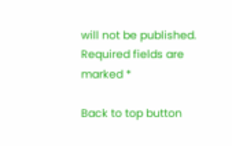will not be published. Required fields are marked *

Back to top button